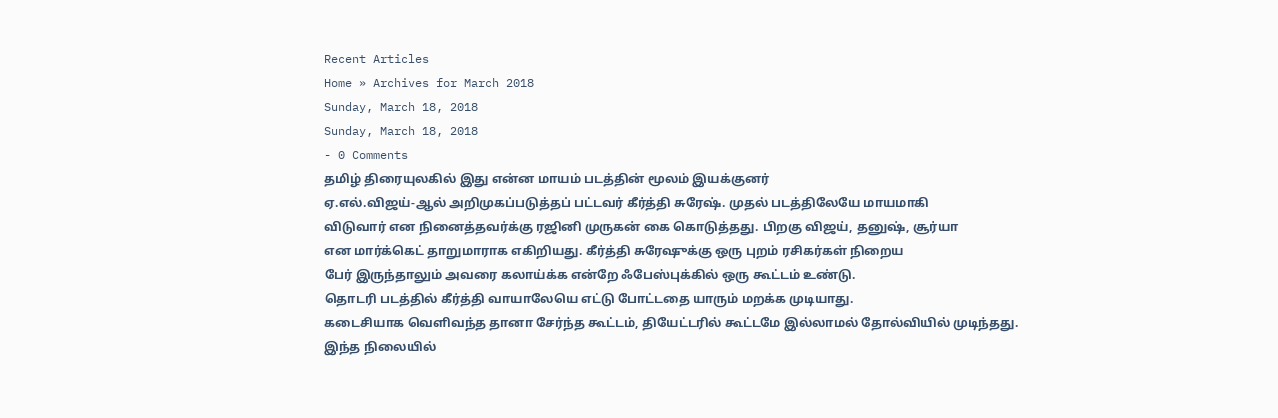Recent Articles
Home » Archives for March 2018
Sunday, March 18, 2018
Sunday, March 18, 2018
- 0 Comments
தமிழ் திரையுலகில் இது என்ன மாயம் படத்தின் மூலம் இயக்குனர்
ஏ.எல்.விஜய்-ஆல் அறிமுகப்படுத்தப் பட்டவர் கீர்த்தி சுரேஷ். முதல் படத்திலேயே மாயமாகி
விடுவார் என நினைத்தவர்க்கு ரஜினி முருகன் கை கொடுத்தது. பிறகு விஜய், தனுஷ், சூர்யா
என மார்க்கெட் தாறுமாராக எகிறியது. கீர்த்தி சுரேஷுக்கு ஒரு புறம் ரசிகர்கள் நிறைய
பேர் இருந்தாலும் அவரை கலாய்க்க என்றே ஃபேஸ்புக்கில் ஒரு கூட்டம் உண்டு.
தொடரி படத்தில் கீர்த்தி வாயாலேயெ எட்டு போட்டதை யாரும் மறக்க முடியாது.
கடைசியாக வெளிவந்த தானா சேர்ந்த கூட்டம், தியேட்டரில் கூட்டமே இல்லாமல் தோல்வியில் முடிந்தது.
இந்த நிலையில்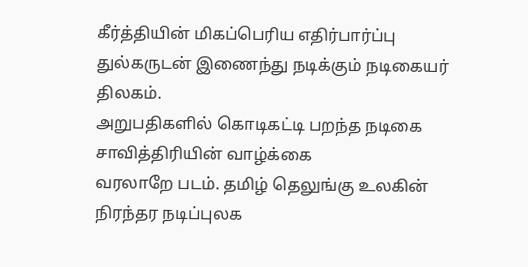கீர்த்தியின் மிகப்பெரிய எதிர்பார்ப்பு
துல்கருடன் இணைந்து நடிக்கும் நடிகையர் திலகம்.
அறுபதிகளில் கொடிகட்டி பறந்த நடிகை சாவித்திரியின் வாழ்க்கை
வரலாறே படம். தமிழ் தெலுங்கு உலகின் நிரந்தர நடிப்புலக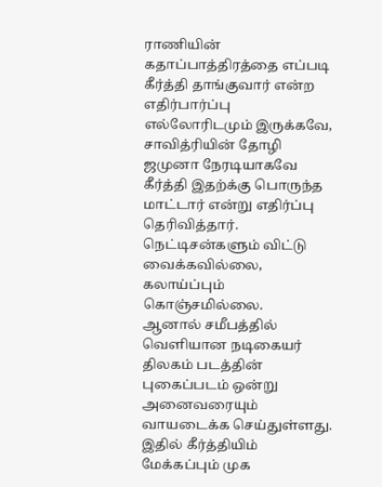ராணியின் கதாப்பாத்திரத்தை எப்படி
கீர்த்தி தாங்குவார் என்ற எதிர்பார்ப்பு எல்லோரிடமும் இருக்கவே, சாவித்ரியின் தோழி
ஜமுனா நேரடியாகவே கீர்த்தி இதற்க்கு பொருந்த மாட்டார் என்று எதிர்ப்பு தெரிவித்தார்.
நெட்டிசன்களும் விட்டு வைக்கவில்லை, கலாய்ப்பும் கொஞ்சமில்லை.
ஆனால் சமீபத்தில் வெளியான நடிகையர் திலகம் படத்தின் புகைப்படம் ஒன்று அனைவரையும் வாயடைக்க செய்துள்ளது. இதில் கீர்த்தியிம் மேக்கப்பும் முக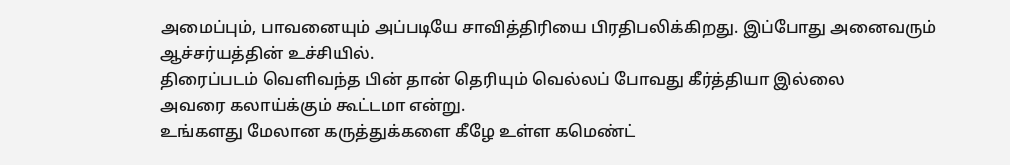அமைப்பும், பாவனையும் அப்படியே சாவித்திரியை பிரதிபலிக்கிறது. இப்போது அனைவரும் ஆச்சர்யத்தின் உச்சியில்.
திரைப்படம் வெளிவந்த பின் தான் தெரியும் வெல்லப் போவது கீர்த்தியா இல்லை
அவரை கலாய்க்கும் கூட்டமா என்று.
உங்களது மேலான கருத்துக்களை கீழே உள்ள கமெண்ட்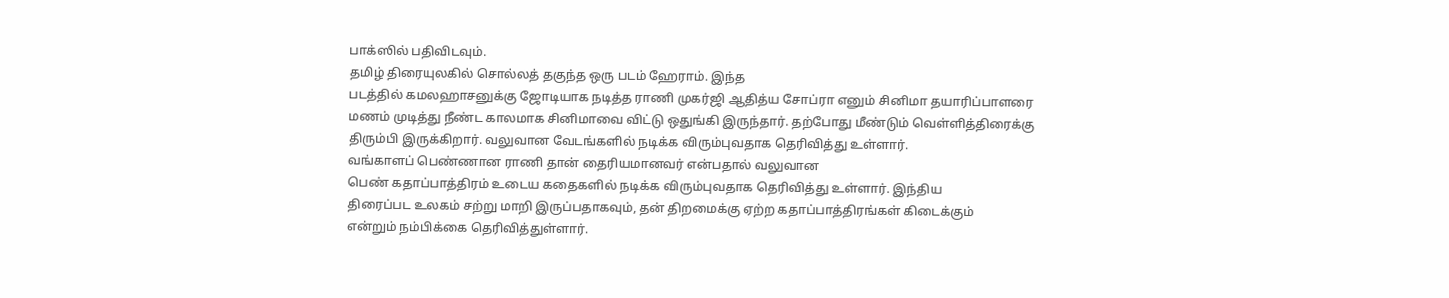பாக்ஸில் பதிவிடவும்.
தமிழ் திரையுலகில் சொல்லத் தகுந்த ஒரு படம் ஹேராம். இந்த
படத்தில் கமலஹாசனுக்கு ஜோடியாக நடித்த ராணி முகர்ஜி ஆதித்ய சோப்ரா எனும் சினிமா தயாரிப்பாளரை
மணம் முடித்து நீண்ட காலமாக சினிமாவை விட்டு ஒதுங்கி இருந்தார். தற்போது மீண்டும் வெள்ளித்திரைக்கு
திரும்பி இருக்கிறார். வலுவான வேடங்களில் நடிக்க விரும்புவதாக தெரிவித்து உள்ளார்.
வங்காளப் பெண்ணான ராணி தான் தைரியமானவர் என்பதால் வலுவான
பெண் கதாப்பாத்திரம் உடைய கதைகளில் நடிக்க விரும்புவதாக தெரிவித்து உள்ளார். இந்திய
திரைப்பட உலகம் சற்று மாறி இருப்பதாகவும், தன் திறமைக்கு ஏற்ற கதாப்பாத்திரங்கள் கிடைக்கும்
என்றும் நம்பிக்கை தெரிவித்துள்ளார்.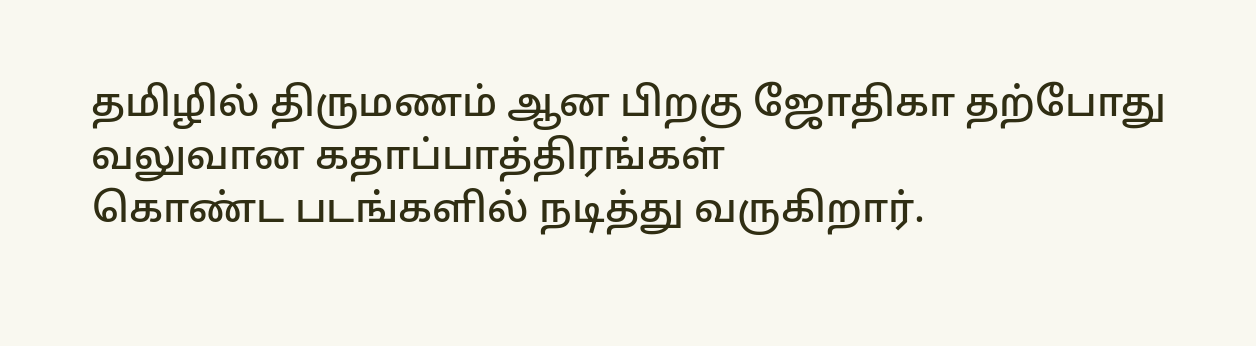தமிழில் திருமணம் ஆன பிறகு ஜோதிகா தற்போது வலுவான கதாப்பாத்திரங்கள்
கொண்ட படங்களில் நடித்து வருகிறார்.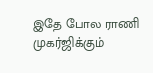இதே போல ராணி முகர்ஜிக்கும்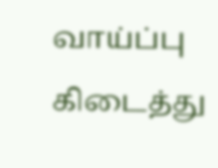வாய்ப்பு கிடைத்து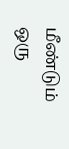மீண்டும் ஒரு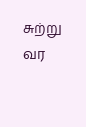சுற்று வர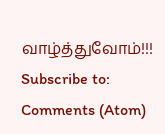வாழ்த்துவோம்!!!
Subscribe to:
Comments (Atom)